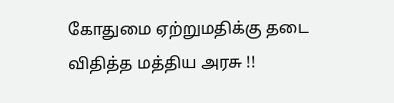கோதுமை ஏற்றுமதிக்கு தடை விதித்த மத்திய அரசு !!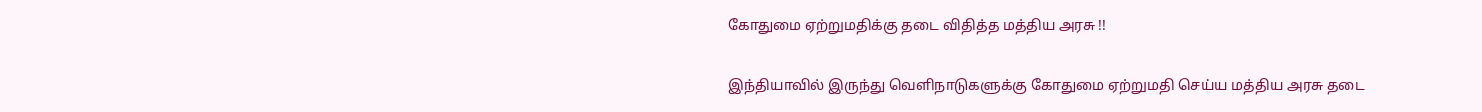கோதுமை ஏற்றுமதிக்கு தடை விதித்த மத்திய அரசு !!

இந்தியாவில் இருந்து வெளிநாடுகளுக்கு கோதுமை ஏற்றுமதி செய்ய மத்திய அரசு தடை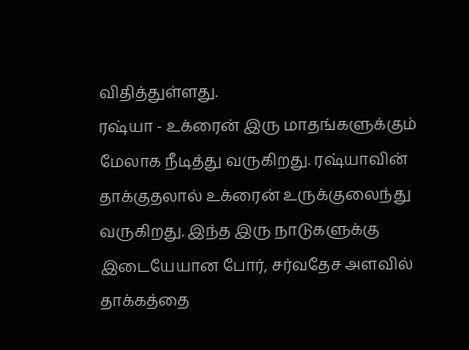விதித்துள்ளது.
ரஷ்யா - உக்ரைன் இரு மாதங்களுக்கும் மேலாக நீடித்து வருகிறது. ரஷ்யாவின் தாக்குதலால் உக்ரைன் உருக்குலைந்து வருகிறது. இந்த இரு நாடுகளுக்கு இடையேயான போர், சர்வதேச அளவில் தாக்கத்தை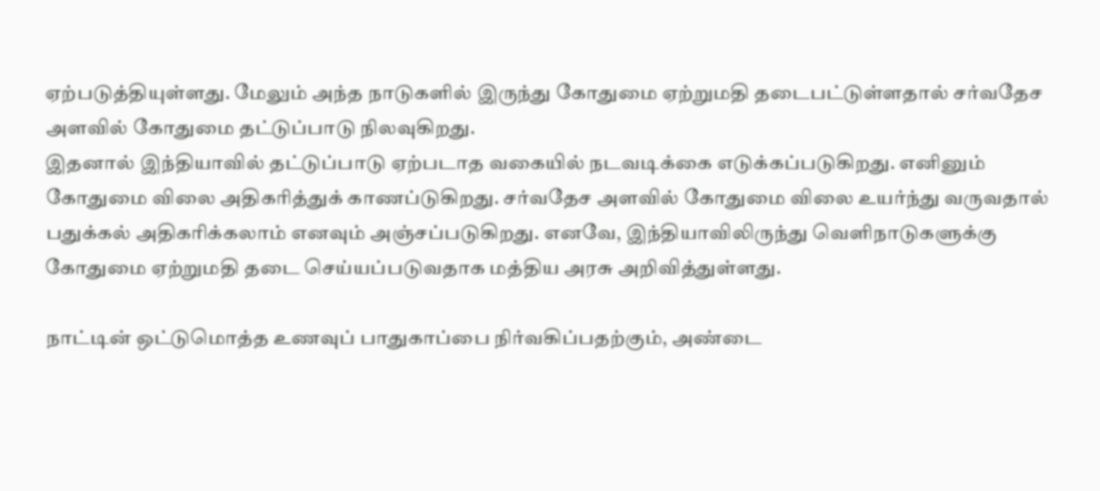ஏற்படுத்தியுள்ளது. மேலும் அந்த நாடுகளில் இருந்து கோதுமை ஏற்றுமதி தடைபட்டுள்ளதால் சர்வதேச அளவில் கோதுமை தட்டுப்பாடு நிலவுகிறது.
இதனால் இந்தியாவில் தட்டுப்பாடு ஏற்படாத வகையில் நடவடிக்கை எடுக்கப்படுகிறது. எனினும் கோதுமை விலை அதிகரித்துக் காணப்டுகிறது. சர்வதேச அளவில் கோதுமை விலை உயர்ந்து வருவதால் பதுக்கல் அதிகரிக்கலாம் எனவும் அஞ்சப்படுகிறது. எனவே, இந்தியாவிலிருந்து வெளிநாடுகளுக்கு கோதுமை ஏற்றுமதி தடை செய்யப்படுவதாக மத்திய அரசு அறிவித்துள்ளது.

நாட்டின் ஒட்டுமொத்த உணவுப் பாதுகாப்பை நிர்வகிப்பதற்கும், அண்டை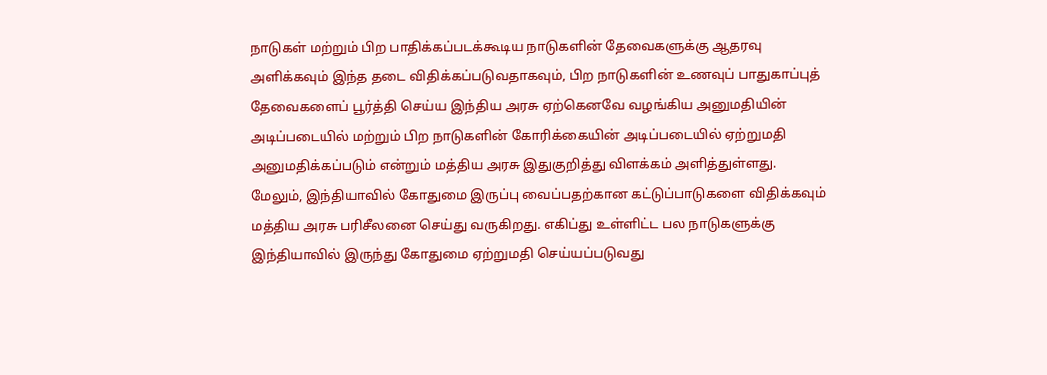நாடுகள் மற்றும் பிற பாதிக்கப்படக்கூடிய நாடுகளின் தேவைகளுக்கு ஆதரவு அளிக்கவும் இந்த தடை விதிக்கப்படுவதாகவும், பிற நாடுகளின் உணவுப் பாதுகாப்புத் தேவைகளைப் பூர்த்தி செய்ய இந்திய அரசு ஏற்கெனவே வழங்கிய அனுமதியின் அடிப்படையில் மற்றும் பிற நாடுகளின் கோரிக்கையின் அடிப்படையில் ஏற்றுமதி அனுமதிக்கப்படும் என்றும் மத்திய அரசு இதுகுறித்து விளக்கம் அளித்துள்ளது.
மேலும், இந்தியாவில் கோதுமை இருப்பு வைப்பதற்கான கட்டுப்பாடுகளை விதிக்கவும் மத்திய அரசு பரிசீலனை செய்து வருகிறது. எகிப்து உள்ளிட்ட பல நாடுகளுக்கு இந்தியாவில் இருந்து கோதுமை ஏற்றுமதி செய்யப்படுவது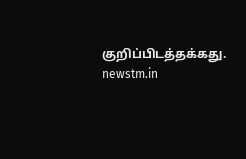குறிப்பிடத்தக்கது.
newstm.in